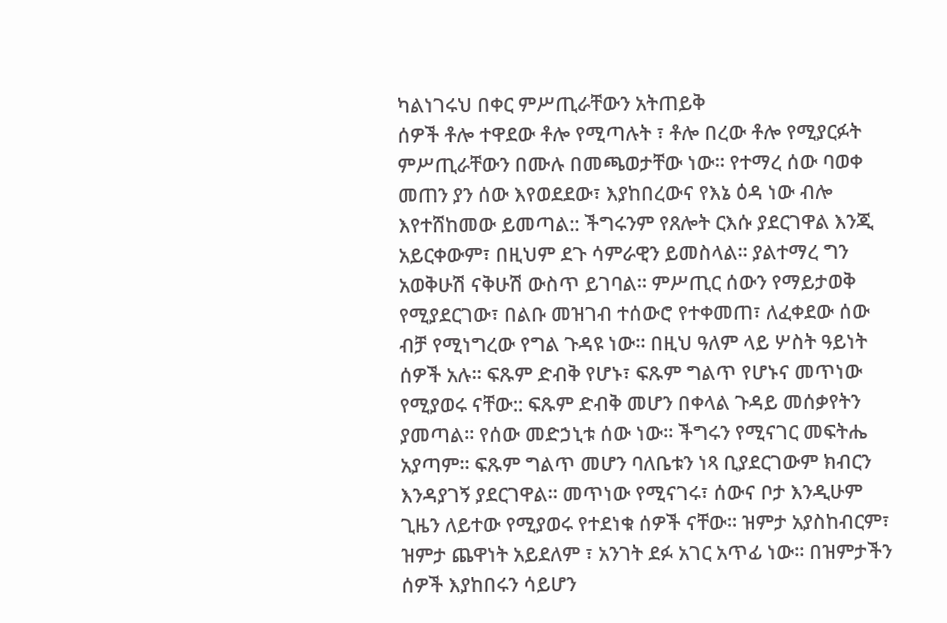ካልነገሩህ በቀር ምሥጢራቸውን አትጠይቅ
ሰዎች ቶሎ ተዋደው ቶሎ የሚጣሉት ፣ ቶሎ በረው ቶሎ የሚያርፉት ምሥጢራቸውን በሙሉ በመጫወታቸው ነው። የተማረ ሰው ባወቀ መጠን ያን ሰው እየወደደው፣ እያከበረውና የእኔ ዕዳ ነው ብሎ እየተሸከመው ይመጣል:: ችግሩንም የጸሎት ርእሱ ያደርገዋል እንጂ አይርቀውም፣ በዚህም ደጉ ሳምራዊን ይመስላል። ያልተማረ ግን አወቅሁሽ ናቅሁሽ ውስጥ ይገባል። ምሥጢር ሰውን የማይታወቅ የሚያደርገው፣ በልቡ መዝገብ ተሰውሮ የተቀመጠ፣ ለፈቀደው ሰው ብቻ የሚነግረው የግል ጉዳዩ ነው። በዚህ ዓለም ላይ ሦስት ዓይነት ሰዎች አሉ። ፍጹም ድብቅ የሆኑ፣ ፍጹም ግልጥ የሆኑና መጥነው የሚያወሩ ናቸው:: ፍጹም ድብቅ መሆን በቀላል ጉዳይ መሰቃየትን ያመጣል። የሰው መድኃኒቱ ሰው ነው። ችግሩን የሚናገር መፍትሔ አያጣም። ፍጹም ግልጥ መሆን ባለቤቱን ነጻ ቢያደርገውም ክብርን እንዳያገኝ ያደርገዋል። መጥነው የሚናገሩ፣ ሰውና ቦታ እንዲሁም ጊዜን ለይተው የሚያወሩ የተደነቁ ሰዎች ናቸው። ዝምታ አያስከብርም፣ ዝምታ ጨዋነት አይደለም ፣ አንገት ደፉ አገር አጥፊ ነው። በዝምታችን ሰዎች እያከበሩን ሳይሆን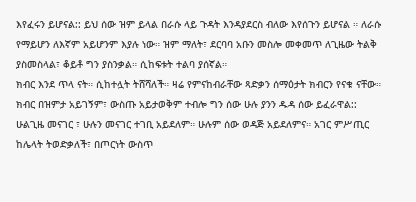እየፈሩን ይሆናል:: ይህ ሰው ዝም ይላል በራሱ ላይ ጉዳት እንዳያደርስ ብለው እየሰጉን ይሆናል ። ለራሱ የማይሆን ለእኛም አይሆንም እያሉ ነው። ዝም ማለት፣ ደርባባ አቡን መስሎ መቀመጥ ለጊዜው ትልቅ ያስመስላል፣ ቆይቶ ግን ያስንቃል። ሲከፍቱት ተልባ ያሰኛል።
ክብር እንደ ጥላ ናት። ሲከተሏት ትሸሻለች። ዛሬ የምናከብራቸው ጻድቃን ሰማዕታት ክብርን የናቁ ናቸው። ክብር በዝምታ አይገኝም፣ ውስጡ አይታወቅም ተብሎ ግን ሰው ሁሉ ያንን ዱዳ ሰው ይፈራዋል:: ሁልጊዜ መናገር ፣ ሁሉን መናገር ተገቢ አይደለም። ሁሉም ሰው ወዳጅ አይደለምና። አገር ምሥጢር ከሌላት ትወድቃለች፣ በጦርነት ውስጥ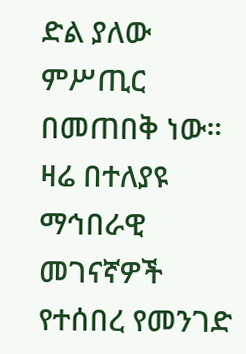ድል ያለው ምሥጢር በመጠበቅ ነው።
ዛሬ በተለያዩ ማኅበራዊ መገናኛዎች የተሰበረ የመንገድ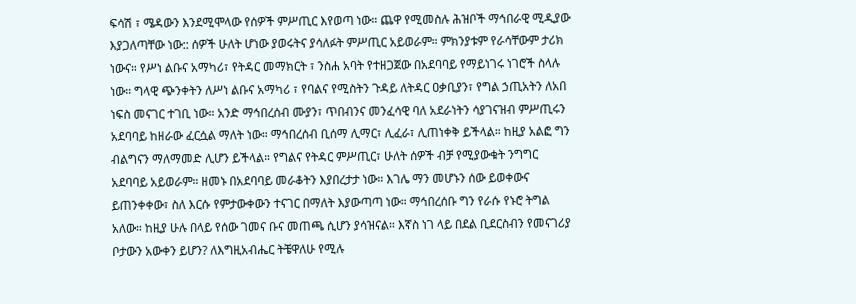ፍሳሽ ፣ ሜዳውን እንደሚሞላው የሰዎች ምሥጢር እየወጣ ነው። ጨዋ የሚመስሉ ሕዝቦች ማኅበራዊ ሚዲያው እያጋለጣቸው ነው:: ሰዎች ሁለት ሆነው ያወሩትና ያሳለፉት ምሥጢር አይወራም። ምክንያቱም የራሳቸውም ታሪክ ነውና። የሥነ ልቡና አማካሪ፣ የትዳር መማክርት ፣ ንስሐ አባት የተዘጋጀው በአደባባይ የማይነገሩ ነገሮች ስላሉ ነው። ግላዊ ጭንቀትን ለሥነ ልቡና አማካሪ ፣ የባልና የሚስትን ጉዳይ ለትዳር ዐቃቢያን፣ የግል ኃጢአትን ለአበ ነፍስ መናገር ተገቢ ነው። አንድ ማኅበረሰብ ሙያን፣ ጥበብንና መንፈሳዊ ባለ አደራነትን ሳያገናዝብ ምሥጢሩን አደባባይ ከዘራው ፈርሷል ማለት ነው። ማኅበረሰብ ቢሰማ ሊማር፣ ሊፈራ፣ ሊጠነቀቅ ይችላል። ከዚያ አልፎ ግን ብልግናን ማለማመድ ሊሆን ይችላል። የግልና የትዳር ምሥጢር፣ ሁለት ሰዎች ብቻ የሚያውቁት ንግግር አደባባይ አይወራም። ዘመኑ በአደባባይ መራቆትን እያበረታታ ነው። እገሌ ማን መሆኑን ሰው ይወቀውና ይጠንቀቀው፣ ስለ እርሱ የምታውቀውን ተናገር በማለት እያውጣጣ ነው። ማኅበረሰቡ ግን የራሱ የኑሮ ትግል አለው። ከዚያ ሁሉ በላይ የሰው ገመና ቡና መጠጫ ሲሆን ያሳዝናል። እኛስ ነገ ላይ በደል ቢደርስብን የመናገሪያ ቦታውን አውቀን ይሆን? ለእግዚአብሔር ትቼዋለሁ የሚሉ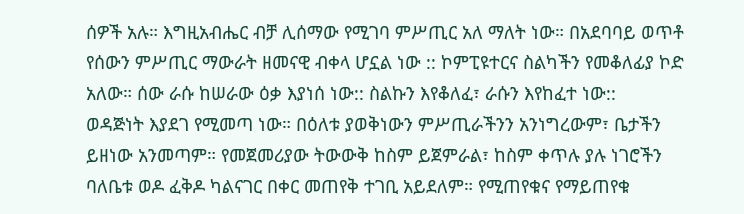ሰዎች አሉ። እግዚአብሔር ብቻ ሊሰማው የሚገባ ምሥጢር አለ ማለት ነው። በአደባባይ ወጥቶ የሰውን ምሥጢር ማውራት ዘመናዊ ብቀላ ሆኗል ነው :: ኮምፒዩተርና ስልካችን የመቆለፊያ ኮድ አለው። ሰው ራሱ ከሠራው ዕቃ እያነሰ ነው:: ስልኩን እየቆለፈ፣ ራሱን እየከፈተ ነው::
ወዳጅነት እያደገ የሚመጣ ነው። በዕለቱ ያወቅነውን ምሥጢራችንን አንነግረውም፣ ቤታችን ይዘነው አንመጣም። የመጀመሪያው ትውውቅ ከስም ይጀምራል፣ ከስም ቀጥሉ ያሉ ነገሮችን ባለቤቱ ወዶ ፈቅዶ ካልናገር በቀር መጠየቅ ተገቢ አይደለም። የሚጠየቁና የማይጠየቁ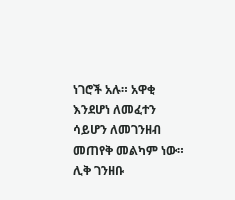ነገሮች አሉ። አዋቂ እንደሆነ ለመፈተን ሳይሆን ለመገንዘብ መጠየቅ መልካም ነው። ሊቅ ገንዘቡ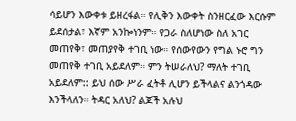ሳይሆን እውቀቱ ይዘረፋል። የሊቅን እውቀት ስንዘርፈው እርሱም ይደሰታል፣ እኛም አንኰነንም። የጋራ ስለሆነው ስለ አገር መጠየቅ፣ መጠያየቅ ተገቢ ነው። የሰውየውን የግል ኑሮ ግን መጠየቅ ተገቢ አይደለም። ምን ትሠራለህ? ማለት ተገቢ አይደለም:: ይህ ሰው ሥራ ፈትቶ ሊሆን ይችላልና ልንጎዳው እንችላለን። ትዳር አለህ? ልጆች አሉህ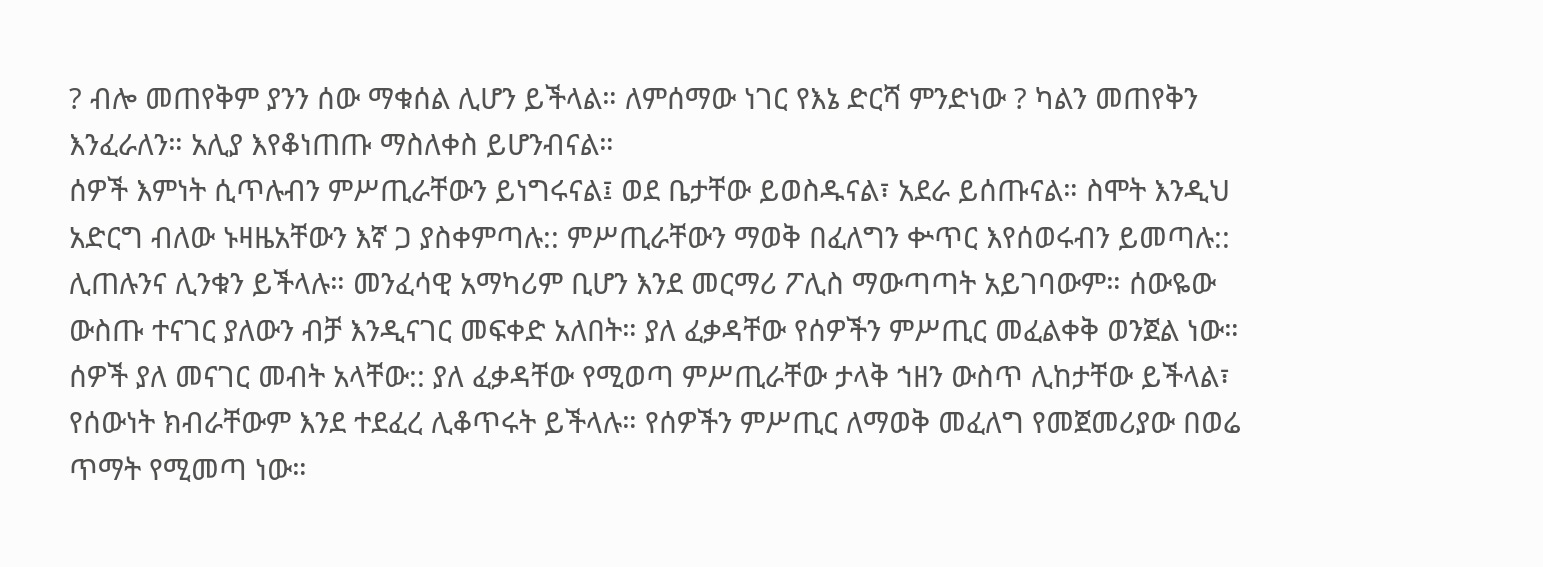? ብሎ መጠየቅም ያንን ሰው ማቁሰል ሊሆን ይችላል። ለምሰማው ነገር የእኔ ድርሻ ምንድነው ? ካልን መጠየቅን እንፈራለን። አሊያ እየቆነጠጡ ማስለቀስ ይሆንብናል።
ሰዎች እምነት ሲጥሉብን ምሥጢራቸውን ይነግሩናል፤ ወደ ቤታቸው ይወስዱናል፣ አደራ ይሰጡናል። ስሞት እንዲህ አድርግ ብለው ኑዛዜአቸውን እኛ ጋ ያስቀምጣሉ:: ምሥጢራቸውን ማወቅ በፈለግን ቍጥር እየሰወሩብን ይመጣሉ:: ሊጠሉንና ሊንቁን ይችላሉ። መንፈሳዊ አማካሪም ቢሆን እንደ መርማሪ ፖሊስ ማውጣጣት አይገባውም። ሰውዬው ውስጡ ተናገር ያለውን ብቻ እንዲናገር መፍቀድ አለበት። ያለ ፈቃዳቸው የሰዎችን ምሥጢር መፈልቀቅ ወንጀል ነው። ሰዎች ያለ መናገር መብት አላቸው:: ያለ ፈቃዳቸው የሚወጣ ምሥጢራቸው ታላቅ ኀዘን ውስጥ ሊከታቸው ይችላል፣ የሰውነት ክብራቸውም እንደ ተደፈረ ሊቆጥሩት ይችላሉ። የሰዎችን ምሥጢር ለማወቅ መፈለግ የመጀመሪያው በወሬ ጥማት የሚመጣ ነው።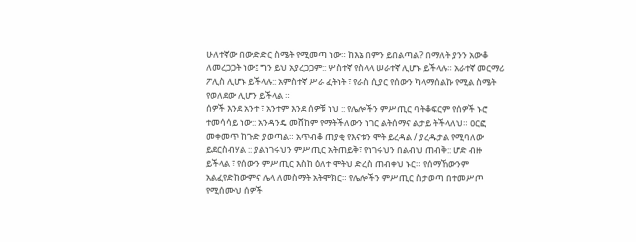ሁለተኛው በውድድር ስሜት የሚመጣ ነው። ከእኔ በምን ይበልጣል? በማለት ያንን አውቆ ለመረጋጋት ነው፤ ግን ይህ አያረጋጋም:: ሦስተኛ የስላላ ሠራተኛ ሊሆኑ ይችላሉ። አራተኛ መርማሪ ፖሊስ ሊሆኑ ይችላሉ:: አምስተኛ ሥራ ፈትነት ፣ የራስ ሲያር የሰውን ካላማሰልኩ የሚል ስሜት የወለደው ሊሆን ይችላል ።
ሰዎች እንደ አንተ ፣ አንተም እንደ ሰዎቹ ነህ :: የሌሎችን ምሥጢር ባትቆፍርም የሰዎች ኑሮ ተመሳሳይ ነው:: አንዳንዴ መሸከም የማትችለውን ነገር ልትሰማና ልታይ ትችላለህ። ዐርፎ መቀመጥ ከጉድ ያወጣል። አጥብቆ ጠያቂ የእናቱን ሞት ይረዳል / ያረዱታል የሚባለው ይደርስብሃል :: ያልነገሩህን ምሥጢር አትጠይቅ፣ የነገሩህን በልብህ ጠብቅ:: ሆድ ብዙ ይችላል ፣ የሰውን ምሥጢር እስከ ዕለተ ሞትህ ድረስ ጠብቀህ ኑር። የሰማኸውንም አልፈየድከውምና ሌላ ለመስማት አትሞክር። የሌሎችን ምሥጢር ስታወጣ በተመሥጦ የሚሰሙህ ሰዎች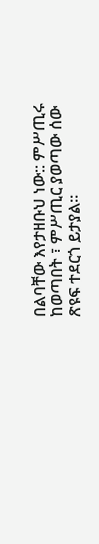በልባቸው እየታዘቡህ ነው:: ምሥጢሩ ከወጣበት ፣ ምሥጢር ያወጣው ሰው ጽዩፍ ተደርጎ ይታያል።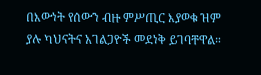በእውነት የሰውን ብዙ ምሥጢር እያወቁ ዝም ያሉ ካህናትና አገልጋዮች መደነቅ ይገባቸዋል።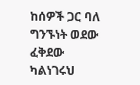ከሰዎች ጋር ባለ ግንኙነት ወደው ፈቅደው ካልነገሩህ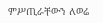ምሥጢራቸውን ለወሬ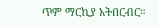ጥም ማርኪያ አትበርብር።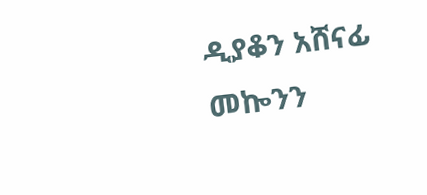ዲያቆን አሸናፊ መኰንን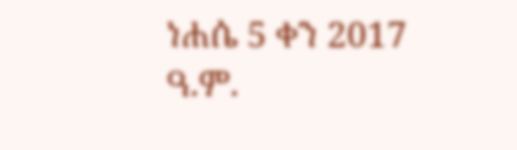ነሐሴ 5 ቀን 2017 ዓ.ም.